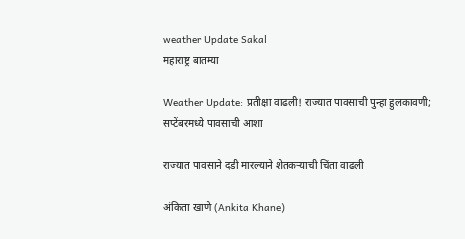weather Update Sakal
महाराष्ट्र बातम्या

Weather Update: प्रतीक्षा वाढली! राज्यात पावसाची पुन्हा हुलकावणी; सप्टेंबरमध्ये पावसाची आशा

राज्यात पावसाने दडी मारल्याने शेतकऱ्याची चिंता वाढली

अंकिता खाणे (Ankita Khane)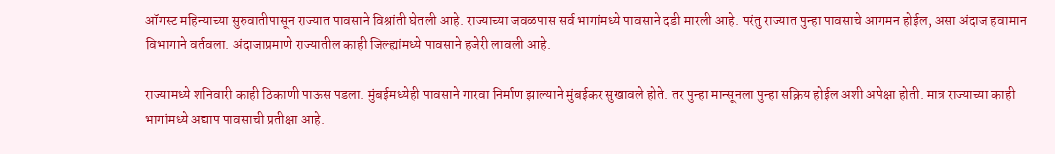ऑगस्ट महिन्याच्या सुरुवातीपासून राज्यात पावसाने विश्रांती घेतली आहे. राज्याच्या जवळपास सर्व भागांमध्ये पावसाने दडी मारली आहे. परंतु राज्यात पुन्हा पावसाचे आगमन होईल, असा अंदाज हवामान विभागाने वर्तवला. अंदाजाप्रमाणे राज्यातील काही जिल्ह्यांमध्ये पावसाने हजेरी लावली आहे.

राज्यामध्ये शनिवारी काही ठिकाणी पाऊस पडला. मुंबईमध्येही पावसाने गारवा निर्माण झाल्याने मुंबईकर सुखावले होते. तर पुन्हा मान्सूनला पुन्हा सक्रिय होईल अशी अपेक्षा होती. मात्र राज्याच्या काही भागांमध्ये अद्याप पावसाची प्रतीक्षा आहे.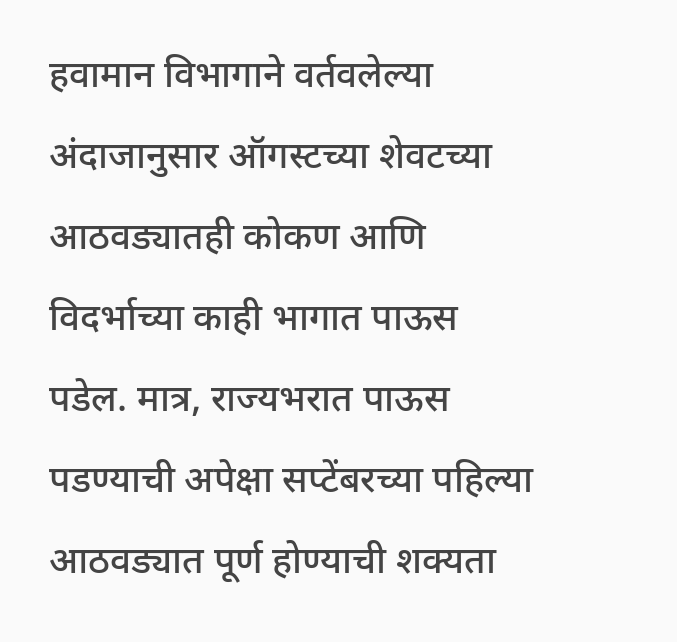हवामान विभागाने वर्तवलेल्या अंदाजानुसार ऑगस्टच्या शेवटच्या आठवड्यातही कोकण आणि विदर्भाच्या काही भागात पाऊस पडेल. मात्र, राज्यभरात पाऊस पडण्याची अपेक्षा सप्टेंबरच्या पहिल्या आठवड्यात पूर्ण होण्याची शक्यता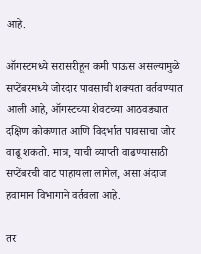आहे.

ऑगस्टमध्ये सरासरीहून कमी पाऊस असल्यामुळे सप्टेंबरमध्ये जोरदार पावसाची शक्यता वर्तवण्यात आली आहे, ऑगस्टच्या शेवटच्या आठवड्यात दक्षिण कोकणात आणि विदर्भात पावसाचा जोर वाढू शकतो. मात्र, याची व्याप्ती वाढण्यासाठी सप्टेंबरची वाट पाहायला लागेल, असा अंदाज हवामान विभागाने वर्तवला आहे.

तर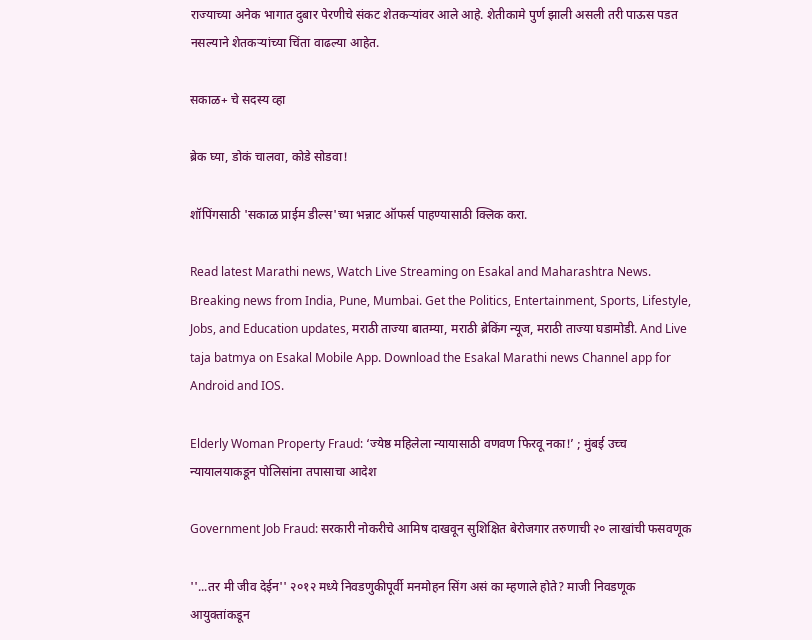राज्याच्या अनेक भागात दुबार पेरणीचे संकट शेतकऱ्यांवर आले आहे. शेतीकामे पुर्ण झाली असली तरी पाऊस पडत नसल्याने शेतकऱ्यांच्या चिंता वाढल्या आहेत.

सकाळ+ चे सदस्य व्हा

ब्रेक घ्या, डोकं चालवा, कोडे सोडवा!

शॉपिंगसाठी 'सकाळ प्राईम डील्स'च्या भन्नाट ऑफर्स पाहण्यासाठी क्लिक करा.

Read latest Marathi news, Watch Live Streaming on Esakal and Maharashtra News. Breaking news from India, Pune, Mumbai. Get the Politics, Entertainment, Sports, Lifestyle, Jobs, and Education updates, मराठी ताज्या बातम्या, मराठी ब्रेकिंग न्यूज, मराठी ताज्या घडामोडी. And Live taja batmya on Esakal Mobile App. Download the Esakal Marathi news Channel app for Android and IOS.

Elderly Woman Property Fraud: ‘ज्येष्ठ महिलेला न्यायासाठी वणवण फिरवू नका!’ ; मुंबई उच्च न्यायालयाकडून पोलिसांना तपासाचा आदेश

Government Job Fraud: सरकारी नोकरीचे आमिष दाखवून सुशिक्षित बेरोजगार तरुणाची २० लाखांची फसवणूक

''...तर मी जीव देईन'' २०१२ मध्ये निवडणुकीपूर्वी मनमोहन सिंग असं का म्हणाले होते? माजी निवडणूक आयुक्तांकडून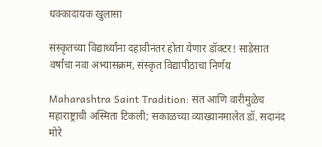धक्कादायक खुलासा

संस्कृतच्या विद्यार्थ्यांना दहावीनंतर होता येणार डॉक्टर! साडेसात वर्षांचा नवा अभ्यासक्रम, संस्कृत विद्यापीठाचा निर्णय

Maharashtra Saint Tradition: संत आणि वारीमुळेच महाराष्ट्राची अस्मिता टिकली; सकाळच्या व्याख्यानमालेत डॉ. सदानंद मोरे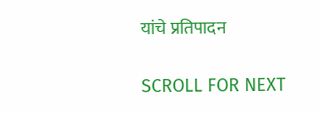यांचे प्रतिपादन

SCROLL FOR NEXT